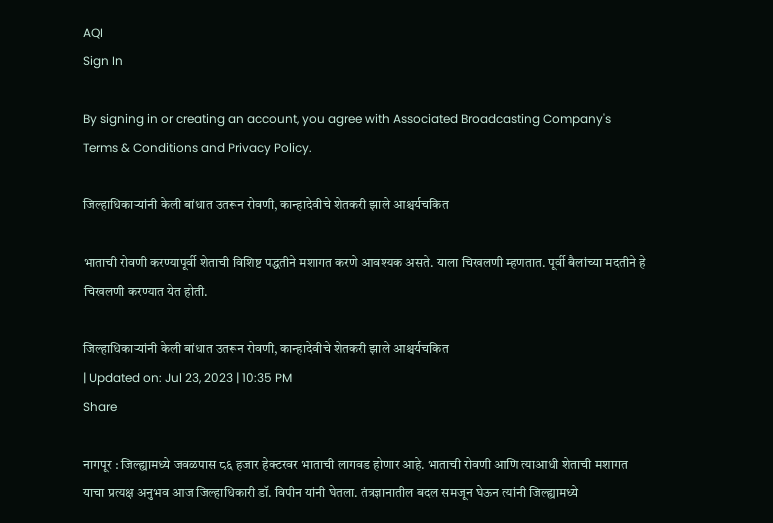AQI
Sign In

By signing in or creating an account, you agree with Associated Broadcasting Company's Terms & Conditions and Privacy Policy.

जिल्हाधिकाऱ्यांनी केली बांधात उतरून रोवणी, कान्हादेवीचे शेतकरी झाले आश्चर्यचकित

भाताची रोवणी करण्यापूर्वी शेताची विशिष्ट पद्धतीने मशागत करणे आवश्यक असते. याला चिखलणी म्हणतात. पूर्वी बैलांच्या मदतीने हे चिखलणी करण्यात येत होती.

जिल्हाधिकाऱ्यांनी केली बांधात उतरून रोवणी, कान्हादेवीचे शेतकरी झाले आश्चर्यचकित
| Updated on: Jul 23, 2023 | 10:35 PM
Share

नागपूर : जिल्ह्यामध्ये जवळपास ८६ हजार हेक्टरवर भाताची लागवड होणार आहे. भाताची रोवणी आणि त्याआधी शेताची मशागत याचा प्रत्यक्ष अनुभव आज जिल्हाधिकारी डॉ. विपीन यांनी घेतला. तंत्रज्ञानातील बदल समजून घेऊन त्यांनी जिल्ह्यामध्ये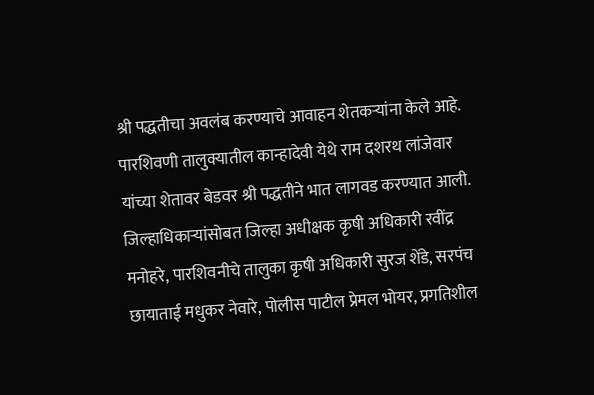श्री पद्धतीचा अवलंब करण्याचे आवाहन शेतकऱ्यांना केले आहे. पारशिवणी तालुक्यातील कान्हादेवी येथे राम दशरथ लांजेवार यांच्या शेतावर बेडवर श्री पद्धतीने भात लागवड करण्यात आली. जिल्हाधिकाऱ्यांसोबत जिल्हा अधीक्षक कृषी अधिकारी रवींद्र मनोहरे, पारशिवनीचे तालुका कृषी अधिकारी सुरज शेंडे, सरपंच छायाताई मधुकर नेवारे, पोलीस पाटील प्रेमल भोयर, प्रगतिशील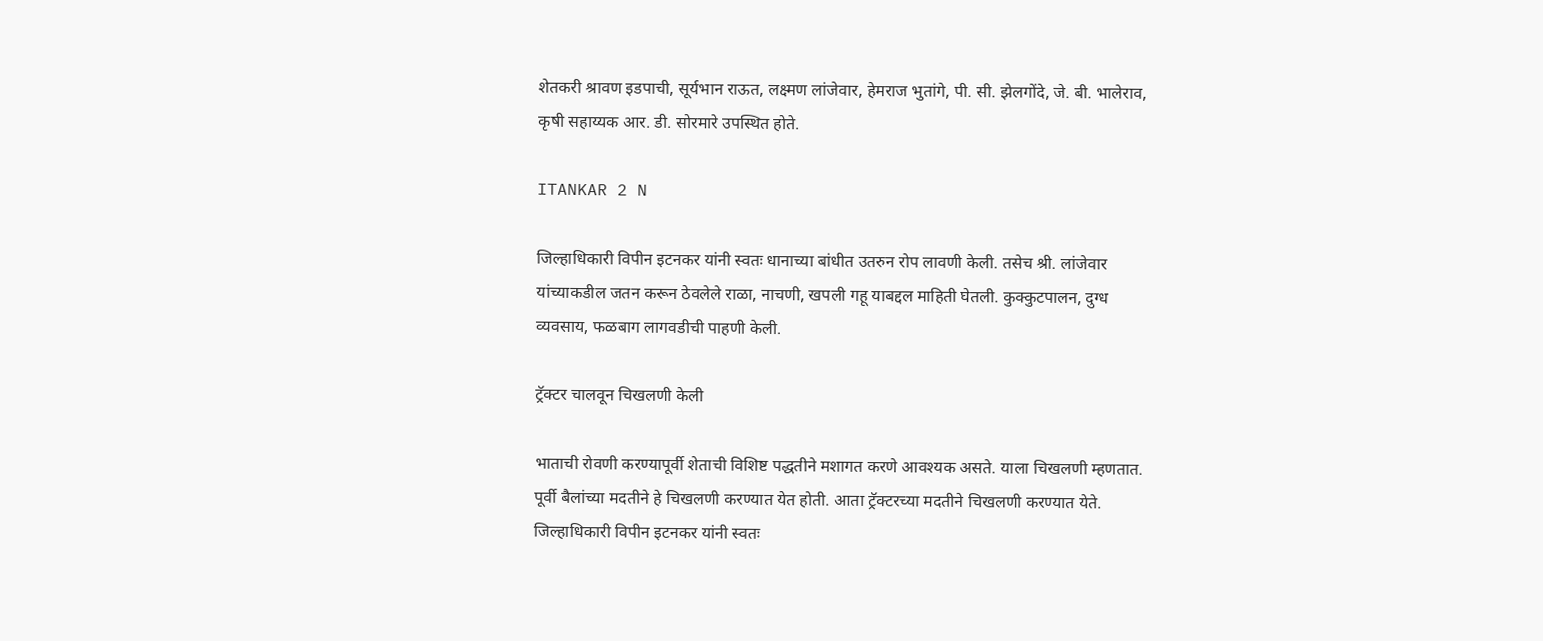शेतकरी श्रावण इडपाची, सूर्यभान राऊत, लक्ष्मण लांजेवार, हेमराज भुतांगे, पी. सी. झेलगोंदे, जे. बी. भालेराव, कृषी सहाय्यक आर. डी. सोरमारे उपस्थित होते.

ITANKAR 2 N

जिल्हाधिकारी विपीन इटनकर यांनी स्वतः धानाच्या बांधीत उतरुन रोप लावणी केली. तसेच श्री. लांजेवार यांच्याकडील जतन करून ठेवलेले राळा, नाचणी, खपली गहू याबद्दल माहिती घेतली. कुक्कुटपालन, दुग्ध व्यवसाय, फळबाग लागवडीची पाहणी केली.

ट्रॅक्टर चालवून चिखलणी केली

भाताची रोवणी करण्यापूर्वी शेताची विशिष्ट पद्धतीने मशागत करणे आवश्यक असते. याला चिखलणी म्हणतात. पूर्वी बैलांच्या मदतीने हे चिखलणी करण्यात येत होती. आता ट्रॅक्टरच्या मदतीने चिखलणी करण्यात येते. जिल्हाधिकारी विपीन इटनकर यांनी स्वतः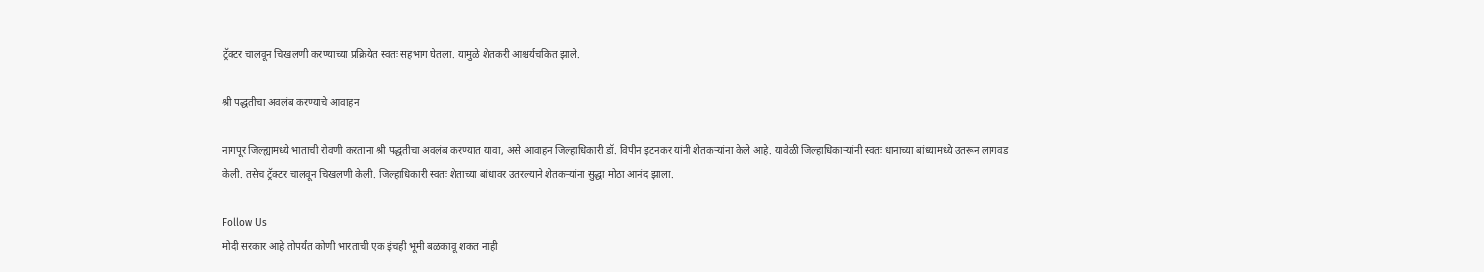ट्रॅक्टर चालवून चिखलणी करण्याच्या प्रक्रियेत स्वतः सहभाग घेतला. यामुळे शेतकरी आश्चर्यचकित झाले.

श्री पद्धतीचा अवलंब करण्याचे आवाहन

नागपूर जिल्ह्यामध्ये भाताची रोवणी करताना श्री पद्धतीचा अवलंब करण्यात यावा, असे आवाहन जिल्हाधिकारी डॉ. विपीन इटनकर यांनी शेतकऱ्यांना केले आहे. यावेळी जिल्हाधिकाऱ्यांनी स्वतः धानाच्या बांध्यामध्ये उतरून लागवड केली. तसेच ट्रॅक्टर चालवून चिखलणी केली. जिल्हाधिकारी स्वतः शेताच्या बांधावर उतरल्याने शेतकऱ्यांना सुद्धा मोठा आनंद झाला.

Follow Us
मोदी सरकार आहे तोपर्यंत कोणी भारताची एक इंचही भूमी बळकावू शकत नाही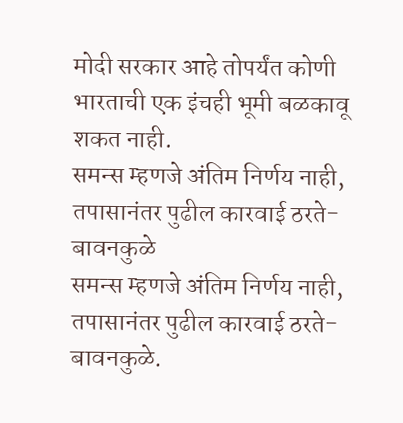मोदी सरकार आहे तोपर्यंत कोणी भारताची एक इंचही भूमी बळकावू शकत नाही.
समन्स म्हणजे अंतिम निर्णय नाही, तपासानंतर पुढील कारवाई ठरते- बावनकुळे
समन्स म्हणजे अंतिम निर्णय नाही, तपासानंतर पुढील कारवाई ठरते- बावनकुळे.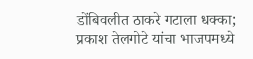डोंबिवलीत ठाकरे गटाला धक्का; प्रकाश तेलगोटे यांचा भाजपमध्ये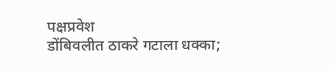पक्षप्रवेश
डोंबिवलीत ठाकरे गटाला धक्का;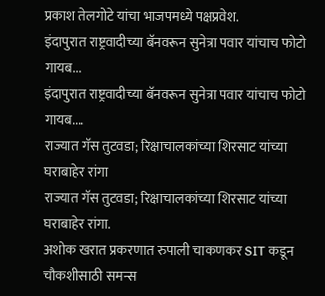प्रकाश तेलगोटे यांचा भाजपमध्ये पक्षप्रवेश.
इंदापुरात राष्ट्रवादीच्या बॅनवरून सुनेत्रा पवार यांचाच फोटो गायब...
इंदापुरात राष्ट्रवादीच्या बॅनवरून सुनेत्रा पवार यांचाच फोटो गायब....
राज्यात गॅस तुटवडा; रिक्षाचालकांच्या शिरसाट यांच्या घराबाहेर रांगा
राज्यात गॅस तुटवडा; रिक्षाचालकांच्या शिरसाट यांच्या घराबाहेर रांगा.
अशोक खरात प्रकरणात रुपाली चाकणकर SIT कडून चौकशीसाठी समन्स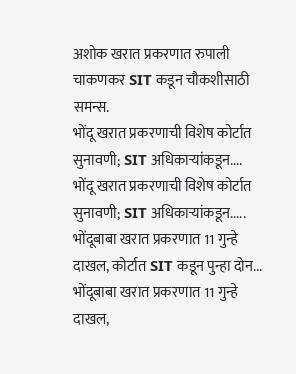अशोक खरात प्रकरणात रुपाली चाकणकर SIT कडून चौकशीसाठी समन्स.
भोंदू खरात प्रकरणाची विशेष कोर्टात सुनावणी; SIT अधिकाऱ्यांकडून....
भोंदू खरात प्रकरणाची विशेष कोर्टात सुनावणी; SIT अधिकाऱ्यांकडून.....
भोंदूबाबा खरात प्रकरणात 11 गुन्हे दाखल, कोर्टात SIT कडून पुन्हा दोन...
भोंदूबाबा खरात प्रकरणात 11 गुन्हे दाखल,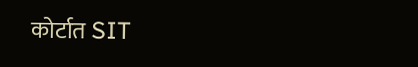कोर्टात SIT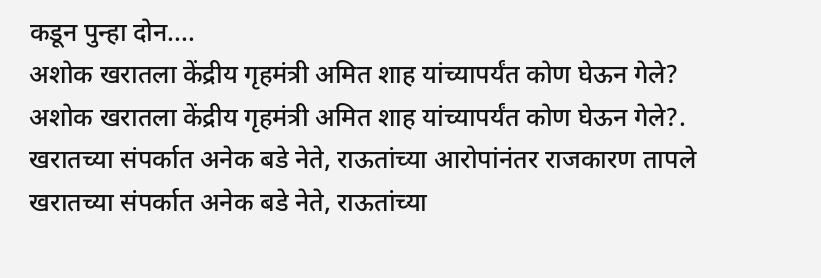कडून पुन्हा दोन....
अशोक खरातला केंद्रीय गृहमंत्री अमित शाह यांच्यापर्यंत कोण घेऊन गेले?
अशोक खरातला केंद्रीय गृहमंत्री अमित शाह यांच्यापर्यंत कोण घेऊन गेले?.
खरातच्या संपर्कात अनेक बडे नेते, राऊतांच्या आरोपांनंतर राजकारण तापले
खरातच्या संपर्कात अनेक बडे नेते, राऊतांच्या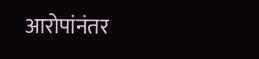आरोपांनंतर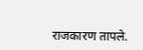राजकारण तापले.